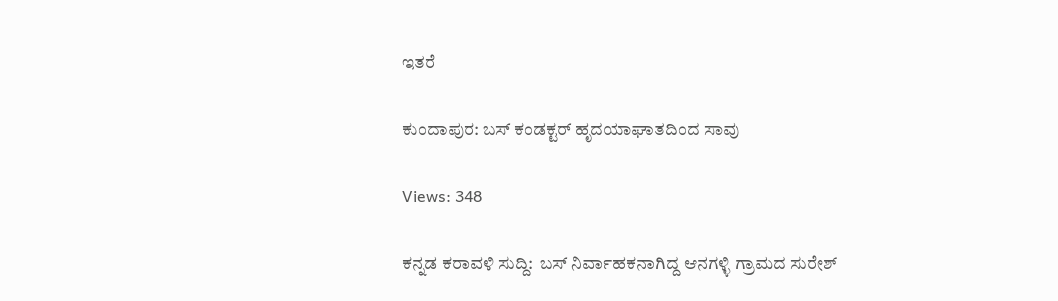ಇತರೆ

ಕುಂದಾಪುರ: ಬಸ್ ಕಂಡಕ್ಟರ್ ಹೃದಯಾಘಾತದಿಂದ ಸಾವು

Views: 348

ಕನ್ನಡ ಕರಾವಳಿ ಸುದ್ದಿ:  ಬಸ್ ನಿರ್ವಾಹಕನಾಗಿದ್ದ ಆನಗಳ್ಳಿ ಗ್ರಾಮದ ಸುರೇಶ್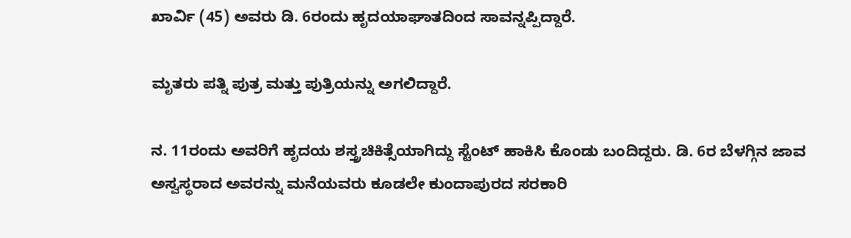ಖಾರ್ವಿ (45) ಅವರು ಡಿ. 6ರಂದು ಹೃದಯಾಘಾತದಿಂದ ಸಾವನ್ನಪ್ಪಿದ್ದಾರೆ.

ಮೃತರು ಪತ್ನಿ ಪುತ್ರ ಮತ್ತು ಪುತ್ರಿಯನ್ನು ಅಗಲಿದ್ದಾರೆ.

ನ. 11ರಂದು ಅವರಿಗೆ ಹೃದಯ ಶಸ್ತ್ರಚಿಕಿತ್ಸೆಯಾಗಿದ್ದು ಸ್ಟೆಂಟ್ ಹಾಕಿಸಿ ಕೊಂಡು ಬಂದಿದ್ದರು. ಡಿ. 6ರ ಬೆಳಗ್ಗಿನ ಜಾವ ಅಸ್ವಸ್ಥರಾದ ಅವರನ್ನು ಮನೆಯವರು ಕೂಡಲೇ ಕುಂದಾಪುರದ ಸರಕಾರಿ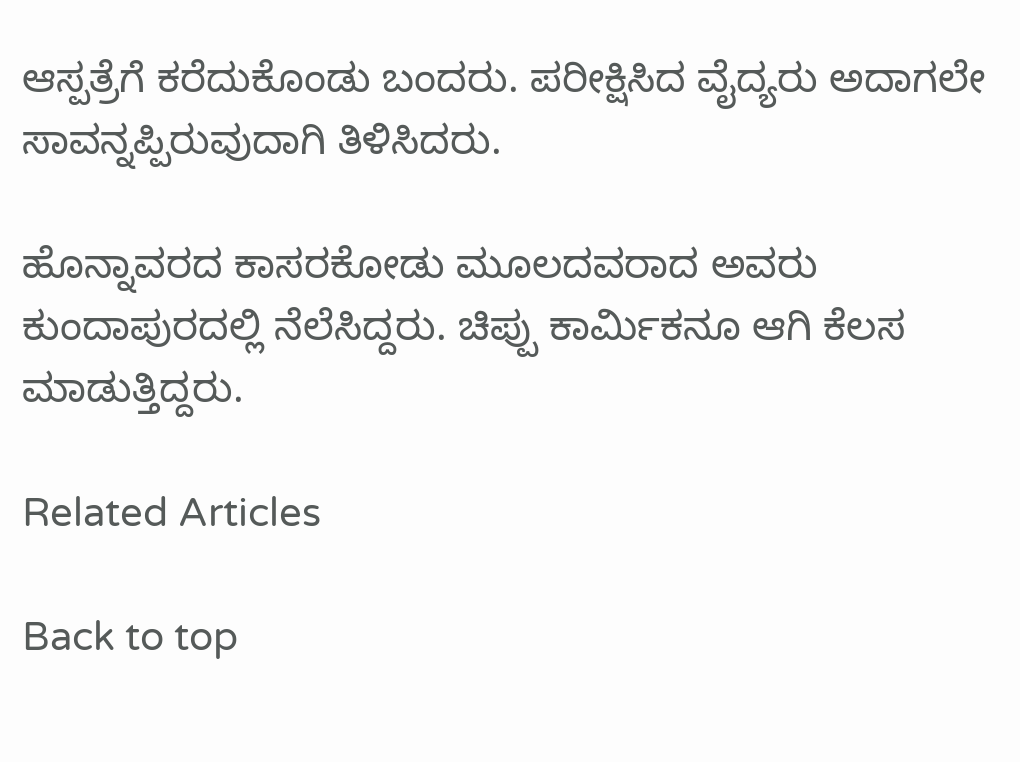ಆಸ್ಪತ್ರೆಗೆ ಕರೆದುಕೊಂಡು ಬಂದರು. ಪರೀಕ್ಷಿಸಿದ ವೈದ್ಯರು ಅದಾಗಲೇ ಸಾವನ್ನಪ್ಪಿರುವುದಾಗಿ ತಿಳಿಸಿದರು.

ಹೊನ್ನಾವರದ ಕಾಸರಕೋಡು ಮೂಲದವರಾದ ಅವರು ಕುಂದಾಪುರದಲ್ಲಿ ನೆಲೆಸಿದ್ದರು. ಚಿಪ್ಪು ಕಾರ್ಮಿಕನೂ ಆಗಿ ಕೆಲಸ ಮಾಡುತ್ತಿದ್ದರು.

Related Articles

Back to top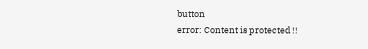button
error: Content is protected !!